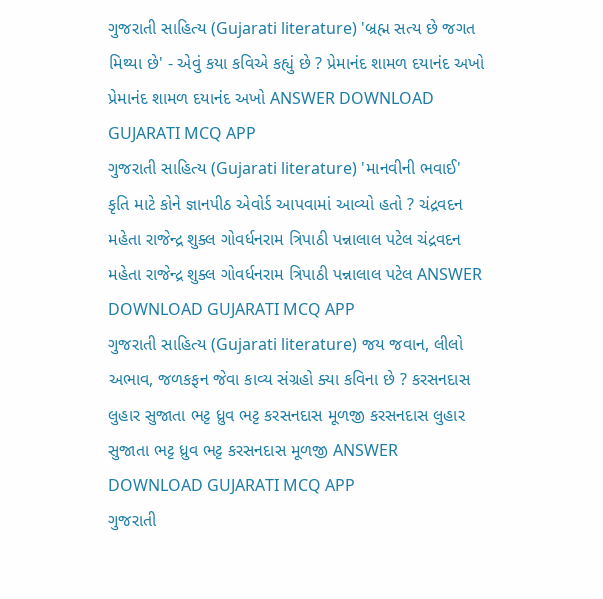ગુજરાતી સાહિત્ય (Gujarati literature) 'બ્રહ્મ સત્ય છે જગત મિથ્યા છે' - એવું કયા કવિએ કહ્યું છે ? પ્રેમાનંદ શામળ દયાનંદ અખો પ્રેમાનંદ શામળ દયાનંદ અખો ANSWER DOWNLOAD GUJARATI MCQ APP
ગુજરાતી સાહિત્ય (Gujarati literature) 'માનવીની ભવાઈ' કૃતિ માટે કોને જ્ઞાનપીઠ એવોર્ડ આપવામાં આવ્યો હતો ? ચંદ્રવદન મહેતા રાજેન્દ્ર શુક્લ ગોવર્ધનરામ ત્રિપાઠી પન્નાલાલ પટેલ ચંદ્રવદન મહેતા રાજેન્દ્ર શુક્લ ગોવર્ધનરામ ત્રિપાઠી પન્નાલાલ પટેલ ANSWER DOWNLOAD GUJARATI MCQ APP
ગુજરાતી સાહિત્ય (Gujarati literature) જય જવાન, લીલો અભાવ, જળકફન જેવા કાવ્ય સંગ્રહો ક્યા કવિના છે ? કરસનદાસ લુહાર સુજાતા ભટ્ટ ધ્રુવ ભટ્ટ કરસનદાસ મૂળજી કરસનદાસ લુહાર સુજાતા ભટ્ટ ધ્રુવ ભટ્ટ કરસનદાસ મૂળજી ANSWER DOWNLOAD GUJARATI MCQ APP
ગુજરાતી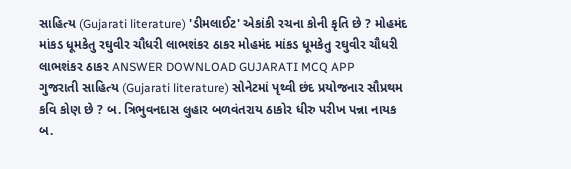સાહિત્ય (Gujarati literature) 'ડીમલાઈટ' એકાંકી રચના કોની કૃતિ છે ? મોહમંદ માંકડ ધૂમકેતુ રઘુવીર ચૌધરી લાભશંકર ઠાકર મોહમંદ માંકડ ધૂમકેતુ રઘુવીર ચૌધરી લાભશંકર ઠાકર ANSWER DOWNLOAD GUJARATI MCQ APP
ગુજરાતી સાહિત્ય (Gujarati literature) સોનેટમાં પૃથ્વી છંદ પ્રયોજનાર સૌપ્રથમ કવિ કોણ છે ? બ. ત્રિભુવનદાસ લુહાર બળવંતરાય ઠાકોર ધીરુ પરીખ પન્ના નાયક બ.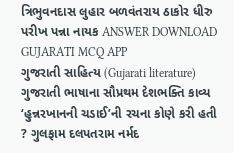ત્રિભુવનદાસ લુહાર બળવંતરાય ઠાકોર ધીરુ પરીખ પન્ના નાયક ANSWER DOWNLOAD GUJARATI MCQ APP
ગુજરાતી સાહિત્ય (Gujarati literature) ગુજરાતી ભાષાના સૌપ્રથમ દેશભક્તિ કાવ્ય ‘હુન્નરખાનની ચડાઈ’ની રચના કોણે કરી હતી ? ગુલફામ દલપતરામ નર્મદ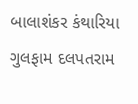બાલાશંકર કંથારિયા ગુલફામ દલપતરામ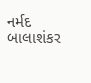નર્મદ બાલાશંકર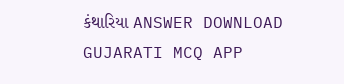કંથારિયા ANSWER DOWNLOAD GUJARATI MCQ APP